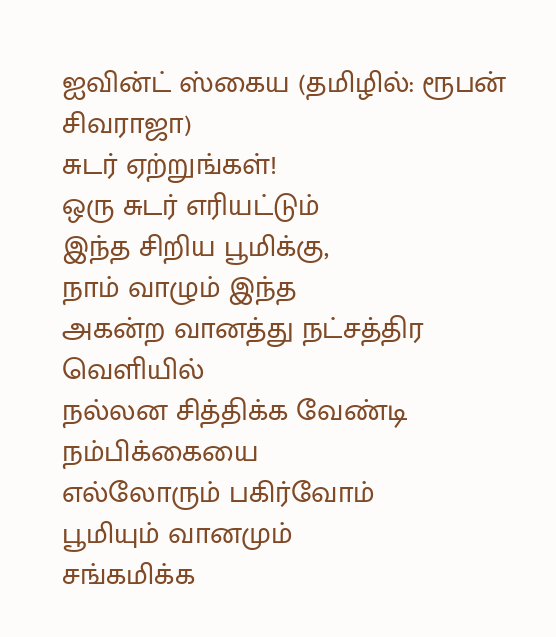ஐவின்ட் ஸ்கைய (தமிழில்: ரூபன் சிவராஜா)
சுடர் ஏற்றுங்கள்!
ஒரு சுடர் எரியட்டும்
இந்த சிறிய பூமிக்கு,
நாம் வாழும் இந்த
அகன்ற வானத்து நட்சத்திர வெளியில்
நல்லன சித்திக்க வேண்டி
நம்பிக்கையை
எல்லோரும் பகிர்வோம்
பூமியும் வானமும்
சங்கமிக்க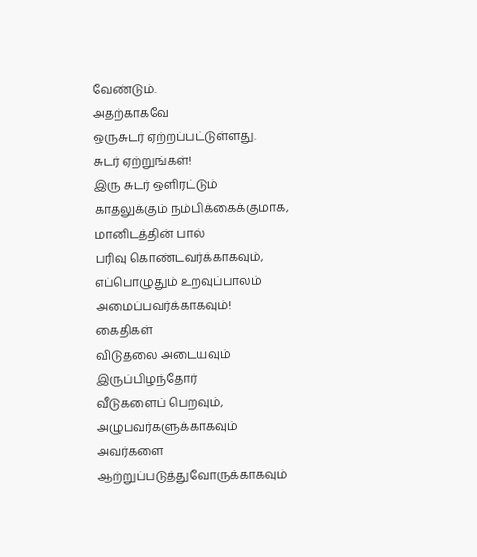வேண்டும்.
அதற்காகவே
ஒருசுடர் ஏற்றப்பட்டுள்ளது.
சுடர் ஏற்றுங்கள்!
இரு சுடர் ஒளிரட்டும்
காதலுக்கும் நம்பிக்கைக்குமாக,
மானிடத்தின் பால்
பரிவு கொண்டவர்க்காகவும்,
எப்பொழுதும் உறவுப்பாலம்
அமைப்பவர்க்காகவும்!
கைதிகள்
விடுதலை அடையவும்
இருப்பிழந்தோர்
வீடுகளைப் பெறவும்,
அழுபவர்களுக்காகவும்
அவர்களை
ஆற்றுப்படுத்துவோருக்காகவும்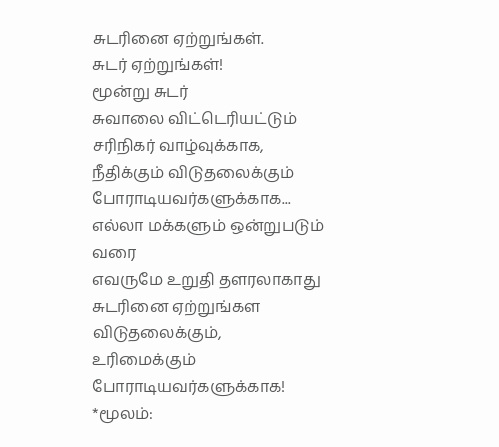சுடரினை ஏற்றுங்கள்.
சுடர் ஏற்றுங்கள்!
மூன்று சுடர்
சுவாலை விட்டெரியட்டும்
சரிநிகர் வாழ்வுக்காக,
நீதிக்கும் விடுதலைக்கும்
போராடியவர்களுக்காக...
எல்லா மக்களும் ஒன்றுபடும் வரை
எவருமே உறுதி தளரலாகாது
சுடரினை ஏற்றுங்கள
விடுதலைக்கும்,
உரிமைக்கும்
போராடியவர்களுக்காக!
*மூலம்: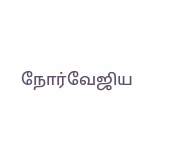நோர்வேஜிய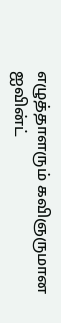எழுத்தாளரும் கவிஞருமான ஐவின்ட்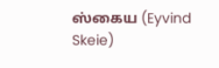ஸ்கைய (Eyvind Skeie)